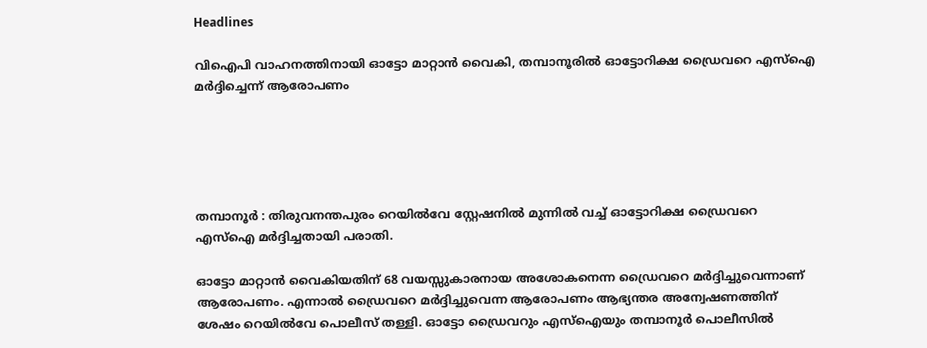Headlines

വിഐപി വാഹനത്തിനായി ഓട്ടോ മാറ്റാൻ വൈകി, തമ്പാനൂരില്‍ ഓട്ടോറിക്ഷ ഡ്രൈവറെ എസ്‌ഐ മ‍ര്‍ദ്ദിച്ചെന്ന് ആരോപണം





തമ്പാനൂർ : തിരുവനന്തപുരം റെയില്‍വേ സ്റ്റേഷനില്‍ മുന്നില്‍ വച്ച്‌ ഓട്ടോറിക്ഷ ഡ്രൈവറെ എസ്‌ഐ മർദ്ദിച്ചതായി പരാതി.

ഓട്ടോ മാറ്റാൻ വൈകിയതിന് 68 വയസ്സുകാരനായ അശോകനെന്ന ഡ്രൈവറെ മർദ്ദിച്ചുവെന്നാണ് ആരോപണം. എന്നാല്‍ ഡ്രൈവറെ മർദ്ദിച്ചുവെന്ന ആരോപണം ആഭ്യന്തര അന്വേഷണത്തിന് ശേഷം റെയില്‍വേ പൊലീസ് തള്ളി. ഓട്ടോ ഡ്രൈവറും എസ്‌ഐയും തമ്പാനൂർ പൊലീസില്‍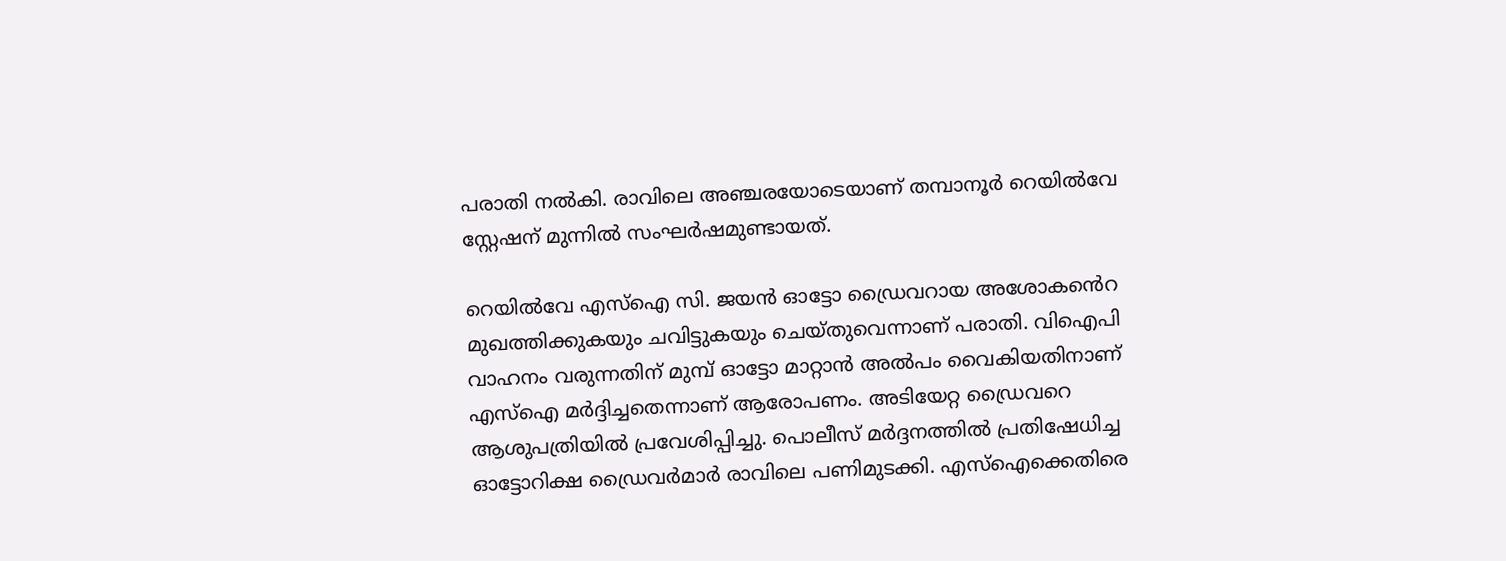പരാതി നല്‍കി. രാവിലെ അഞ്ചരയോടെയാണ് തമ്പാനൂർ റെയില്‍വേ സ്റ്റേഷന് മുന്നില്‍ സംഘർഷമുണ്ടായത്.

റെയില്‍വേ എസ്‌ഐ സി. ജയൻ ഓട്ടോ ഡ്രൈവറായ അശോകൻെറ മുഖത്തിക്കുകയും ചവിട്ടുകയും ചെയ്തുവെന്നാണ് പരാതി. വിഐപി വാഹനം വരുന്നതിന് മുമ്പ് ഓട്ടോ മാറ്റാൻ അല്‍പം വൈകിയതിനാണ് എസ്‌ഐ മർദ്ദിച്ചതെന്നാണ് ആരോപണം. അടിയേറ്റ ഡ്രൈവറെ ആശുപത്രിയില്‍ പ്രവേശിപ്പിച്ചു. പൊലീസ് മർദ്ദനത്തില്‍ പ്രതിഷേധിച്ച ഓട്ടോറിക്ഷ ഡ്രൈവർമാർ രാവിലെ പണിമുടക്കി. എസ്‌ഐക്കെതിരെ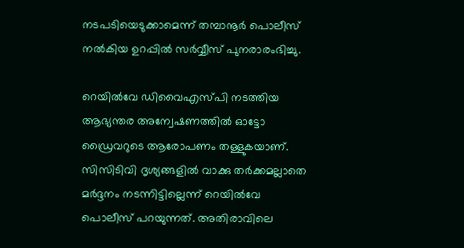നടപടിയെടുക്കാമെന്ന് തമ്പാനൂർ പൊലീസ് നല്‍കിയ ഉറപ്പില്‍ സർവ്വീസ് പുനരാരംഭിച്ചു.

റെയില്‍വേ ഡിവൈഎസ്പി നടത്തിയ ആഭ്യന്തര അന്വേഷണത്തില്‍ ഓട്ടോ ഡ്രൈവറുടെ ആരോപണം തള്ളുകയാണ്. സിസിടിവി ദൃശ്യങ്ങളില്‍ വാക്കു തർക്കമല്ലാതെ മർദ്ദനം നടന്നിട്ടില്ലെന്ന് റെയില്‍വേ പൊലീസ് പറയുന്നത്. അതിരാവിലെ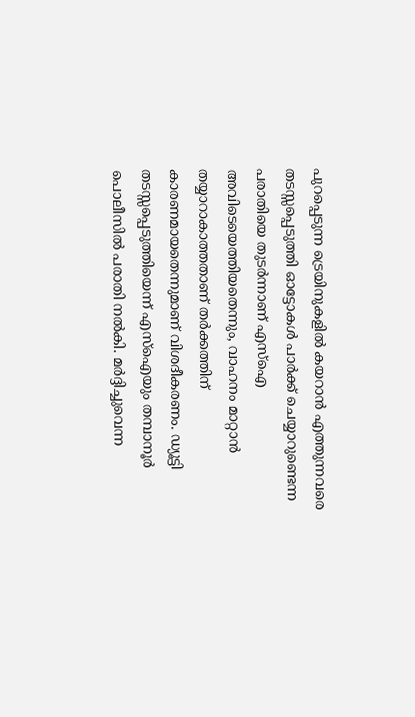പുറപ്പെടുന്ന ട്രെയിനുകളില്‍ കയറാൻ എത്തുന്നവരെ തടസ്സപ്പെടുത്തി ഓട്ടോകള്‍ പാർക്ക് ചെയ്യാറുണ്ടെന്ന പരാതിയെ തുടർന്നാണ് എസ്‌ഐ അവിടെയെത്തിയതെന്നും, വാഹനം മാറ്റാൻ തയ്യാറാകാത്തതാണ് തർക്കത്തിന് കാരണമായതെന്നുമാണ് വിശദീകരണം. ഡ്യൂട്ടി തടസ്സപ്പെടുത്തിയെന്ന് എസ്‌ഐയും തമ്പാനൂർ പൊലീസില്‍ പരാതി നല്‍കി. മർദ്ദിച്ചുവെന്ന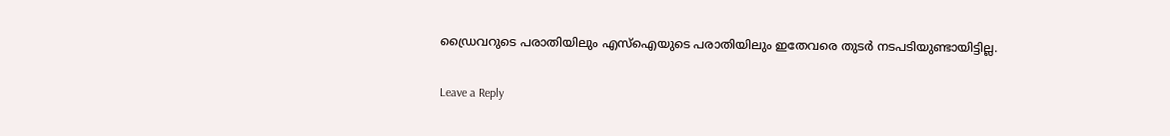ഡ്രൈവറുടെ പരാതിയിലും എസ്‌ഐയുടെ പരാതിയിലും ഇതേവരെ തുടർ നടപടിയുണ്ടായിട്ടില്ല.

Leave a Reply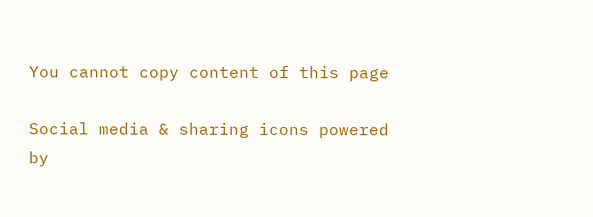You cannot copy content of this page

Social media & sharing icons powered by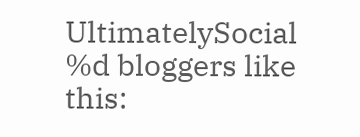UltimatelySocial
%d bloggers like this: